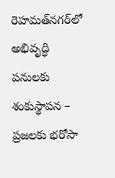రెహమత్‌నగర్‌లో అభివృద్ధి పనులకు శంకుస్థాపన – ప్రజలకు భరోసా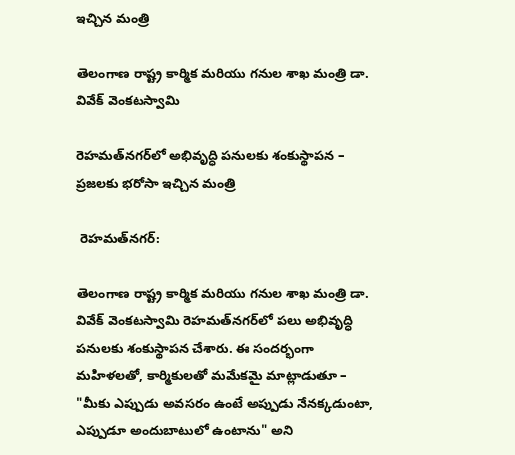ఇచ్చిన మంత్రి

తెలంగాణ రాష్ట్ర కార్మిక మరియు గనుల శాఖ మంత్రి డా. వివేక్ వెంకటస్వామి

రెహమత్‌నగర్‌లో అభివృద్ధి పనులకు శంకుస్థాపన – ప్రజలకు భరోసా ఇచ్చిన మంత్రి

 రెహమత్‌నగర్:

తెలంగాణ రాష్ట్ర కార్మిక మరియు గనుల శాఖ మంత్రి డా. వివేక్ వెంకటస్వామి రెహమత్‌నగర్‌లో పలు అభివృద్ధి పనులకు శంకుస్థాపన చేశారు. ఈ సందర్భంగా మహిళలతో, కార్మికులతో మమేకమై మాట్లాడుతూ – "మీకు ఎప్పుడు అవసరం ఉంటే అప్పుడు నేనక్కడుంటా, ఎప్పుడూ అందుబాటులో ఉంటాను" అని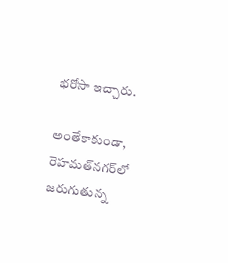భరోసా ఇచ్చారు.

అంతేకాకుండా, రెహమత్‌నగర్‌లో జరుగుతున్న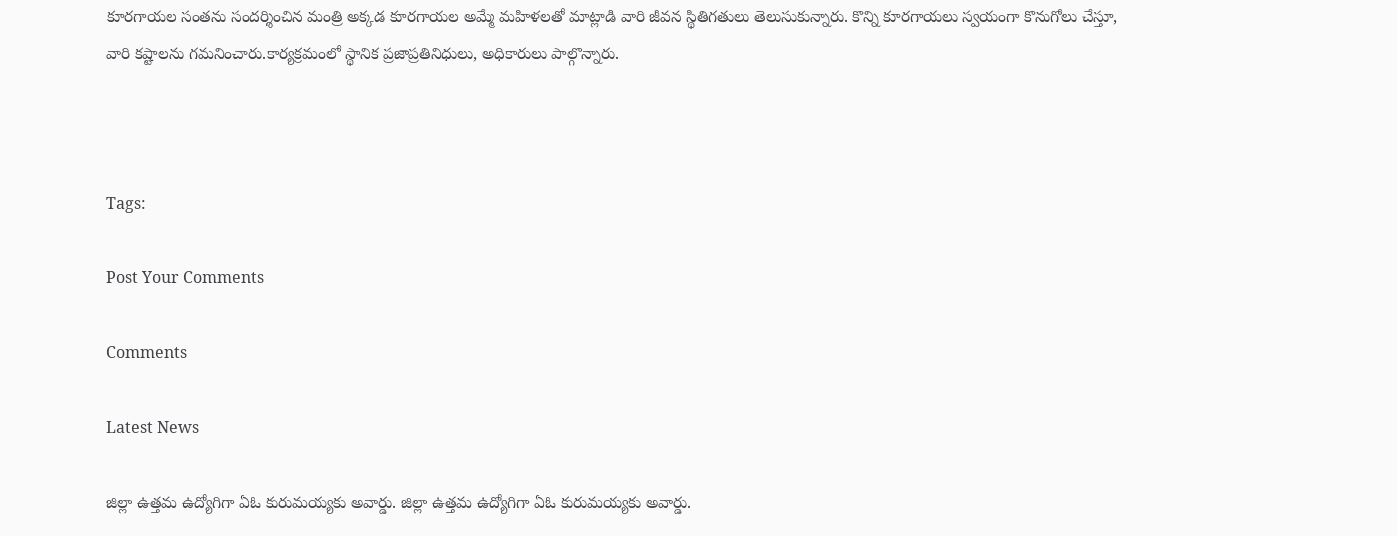కూరగాయల సంతను సందర్శించిన మంత్రి అక్కడ కూరగాయల అమ్మే మహిళలతో మాట్లాడి వారి జీవన స్థితిగతులు తెలుసుకున్నారు. కొన్ని కూరగాయలు స్వయంగా కొనుగోలు చేస్తూ, వారి కష్టాలను గమనించారు.కార్యక్రమంలో స్థానిక ప్రజాప్రతినిధులు, అధికారులు పాల్గొన్నారు.



Tags:

Post Your Comments

Comments

Latest News

జిల్లా ఉత్తమ ఉద్యోగిగా ఏఓ కురుమయ్యకు అవార్డు. జిల్లా ఉత్తమ ఉద్యోగిగా ఏఓ కురుమయ్యకు అవార్డు.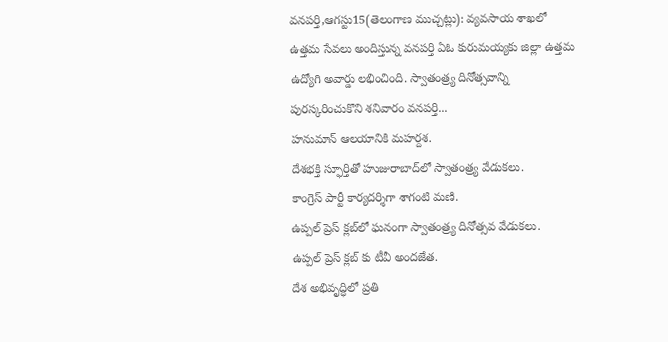వనపర్తి,ఆగస్టు15(తెలంగాణ ముచ్చట్లు): వ్యవసాయ శాఖలో ఉత్తమ సేవలు అందిస్తున్న వనపర్తి ఏఓ కురుమయ్యకు జిల్లా ఉత్తమ ఉద్యోగి అవార్డు లభించింది. స్వాతంత్ర్య దినోత్సవాన్ని పురస్కరించుకొని శనివారం వనపర్తి...
హనుమాన్ ఆలయానికి మహర్దశ.
దేశభక్తి స్ఫూర్తితో హుజురాబాద్‌లో స్వాతంత్ర్య వేడుకలు.
కాంగ్రెస్ పార్టీ కార్యదర్శిగా శాగంటి మణి.
ఉప్పల్ ప్రెస్ క్లబ్‌లో ఘనంగా స్వాతంత్ర్య దినోత్సవ వేడుకలు.
ఉప్పల్ ప్రెస్ క్లబ్‌ కు టీవీ అందజేత.
దేశ అభివృద్ధిలో ప్రతి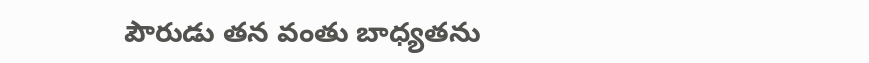పౌరుడు తన వంతు బాధ్యతను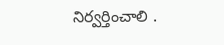నిర్వర్తించాలి .